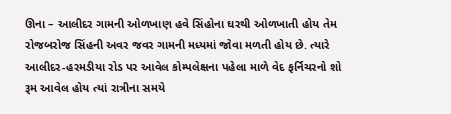ઊના – આલીદર ગામની ઓળખાણ હવે સિંહોના ઘરથી ઓળખાતી હોય તેમ રોજબરોજ સિંહની અવર જવર ગામની મધ્યમાં જોવા મળતી હોય છે. ત્યારે આલીદર-હરમડીયા રોડ પર આવેલ કોમ્પલેક્ષના પહેલા માળે વેદ ફર્નિચરનો શો રૂમ આવેલ હોય ત્યાં રાત્રીના સમયે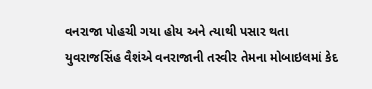વનરાજા પોહચી ગયા હોય અને ત્યાથી પસાર થતા યુવરાજસિંહ વૈશંએ વનરાજાની તસ્વીર તેમના મોબાઇલમાં કેદ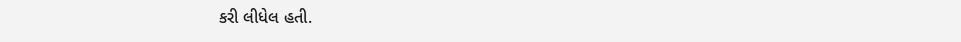કરી લીધેલ હતી.